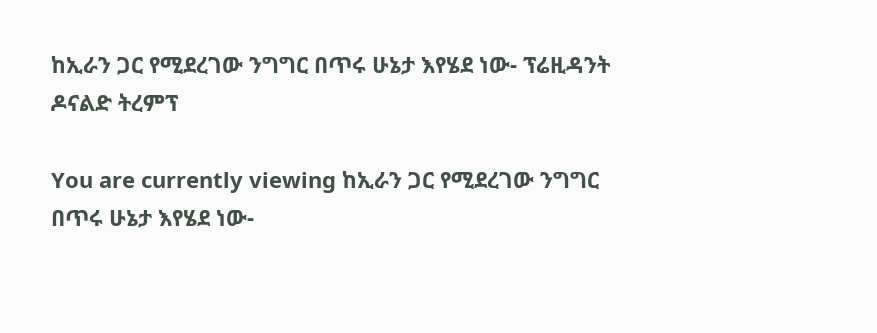ከኢራን ጋር የሚደረገው ንግግር በጥሩ ሁኔታ እየሄደ ነው- ፕሬዚዳንት ዶናልድ ትረምፕ

You are currently viewing ከኢራን ጋር የሚደረገው ንግግር በጥሩ ሁኔታ እየሄደ ነው-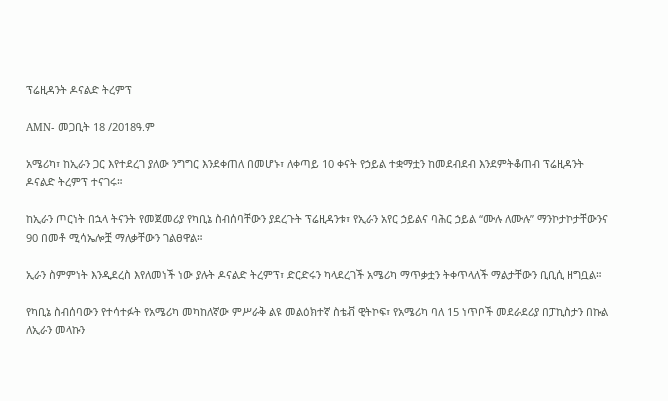ፕሬዚዳንት ዶናልድ ትረምፕ

AMN- መጋቢት 18 /2018ዓ.ም

አሜሪካ፣ ከኢራን ጋር እየተደረገ ያለው ንግግር እንደቀጠለ በመሆኑ፣ ለቀጣይ 10 ቀናት የኃይል ተቋማቷን ከመደብደብ እንደምትቆጠብ ፕሬዚዳንት ዶናልድ ትረምፕ ተናገሩ።

ከኢራን ጦርነት በኋላ ትናንት የመጀመሪያ የካቢኔ ስብሰባቸውን ያደረጉት ፕሬዚዳንቱ፣ የኢራን አየር ኃይልና ባሕር ኃይል “ሙሉ ለሙሉ” ማንኮታኮታቸውንና 90 በመቶ ሚሳኤሎቿ ማለቃቸውን ገልፀዋል።

ኢራን ስምምነት እንዲደረስ እየለመነች ነው ያሉት ዶናልድ ትረምፕ፣ ድርድሩን ካላደረገች አሜሪካ ማጥቃቷን ትቀጥላለች ማልታቸውን ቢቢሲ ዘግቧል።

የካቢኔ ስብሰባውን የተሳተፉት የአሜሪካ መካከለኛው ምሥራቅ ልዩ መልዕክተኛ ስቴቭ ዊትኮፍ፣ የአሜሪካ ባለ 15 ነጥቦች መደራደሪያ በፓኪስታን በኩል ለኢራን መላኩን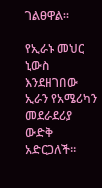ገልፀዋል።

የኢራኑ መህር ኒውስ እንደዘገበው ኢራን የአሜሪካን መደራደሪያ ውድቅ አድርጋለች።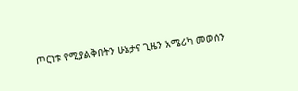ጦርነቱ የሚያልቅበትን ሁኔታና ጊዜን አሜሪካ መወሰን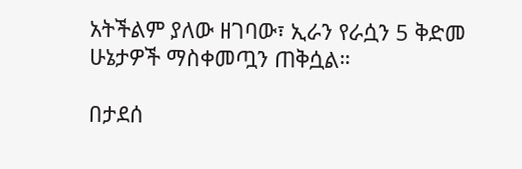አትችልም ያለው ዘገባው፣ ኢራን የራሷን 5 ቅድመ ሁኔታዎች ማስቀመጧን ጠቅሷል።

በታደሰ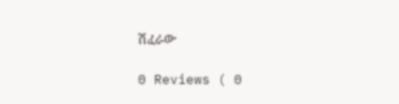ሽፈራው

0 Reviews ( 0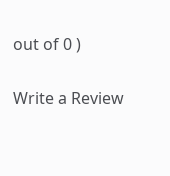out of 0 )

Write a Review